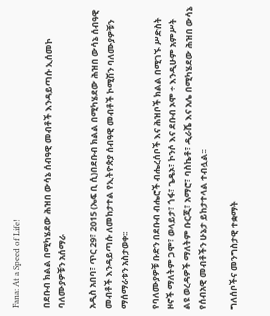Fana: At a Speed of Life!

በደቡብ ክልል በሚካሄደው ሕዝበ ውሳኔ ሰብዓዊ መብቶች እንዳይጣሱ ኢሰመኮ ባለሙያዎቹን አሰማራ

አዲስ አበባ፣ ጥር 29፣ 2015 (ኤፍ ቢ ሲ)በደቡብ ክልል በሚካሄደው ሕዝበ ውሳኔ ሰብዓዊ መብቶች እንዳይጣሱ ለመከታተል የኢትዮጵያ ሰብዓዊ መብቶች ኮሚሽን ባለሙያዎቹን ማሰማራቱን አስታወቀ፡፡

የባለሙያዎቹ ቡድን በደቡብ ብሔሮች ብሔረሰቦች እና ሕዝቦች ክልል በሚገኙ ሥድስት ዞኖች ማለትም ጋሞ፣ ወላይታ፣ ጎፋ፣ ጌዴኦ፣ ኮንሶ እና ደቡብ ኦሞ ÷ እንዲሁም አምሥት ልዩ ወረዳዎች ማለትም ቡርጂ፣ አማሮ፣ ባስኬቶ፣ ዲራሼ እና አሌ በሚካሄደው ሕዝበ ውሳኔ የሰብአዊ መብቶችን ሁኔታ ይከታተላል ተብሏል፡፡

ግለሰቦችና መንግስታዊ ተቋማት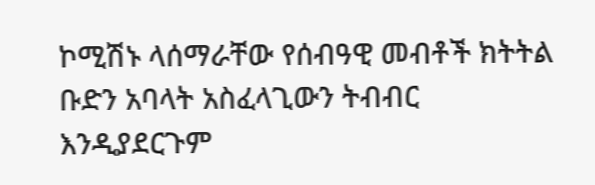ኮሚሽኑ ላሰማራቸው የሰብዓዊ መብቶች ክትትል ቡድን አባላት አስፈላጊውን ትብብር እንዲያደርጉም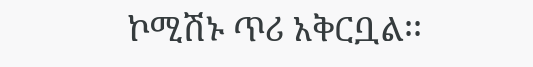ኮሚሽኑ ጥሪ አቅርቧል፡፡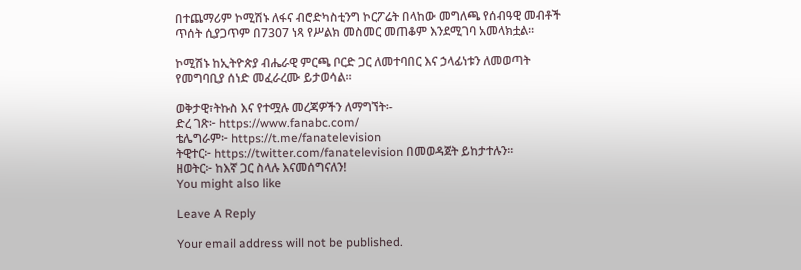በተጨማሪም ኮሚሽኑ ለፋና ብሮድካስቲንግ ኮርፖሬት በላከው መግለጫ የሰብዓዊ መብቶች ጥሰት ሲያጋጥም በ7307 ነጻ የሥልክ መስመር መጠቆም እንደሚገባ አመላክቷል፡፡

ኮሚሽኑ ከኢትዮጵያ ብሔራዊ ምርጫ ቦርድ ጋር ለመተባበር እና ኃላፊነቱን ለመወጣት የመግባቢያ ሰነድ መፈራረሙ ይታወሳል።

ወቅታዊ፣ትኩስ እና የተሟሉ መረጃዎችን ለማግኘት፡-
ድረ ገጽ፦ https://www.fanabc.com/
ቴሌግራም፦ https://t.me/fanatelevision
ትዊተር፦ https://twitter.com/fanatelevision በመወዳጀት ይከታተሉን፡፡
ዘወትር፦ ከእኛ ጋር ስላሉ እናመሰግናለን!
You might also like

Leave A Reply

Your email address will not be published.